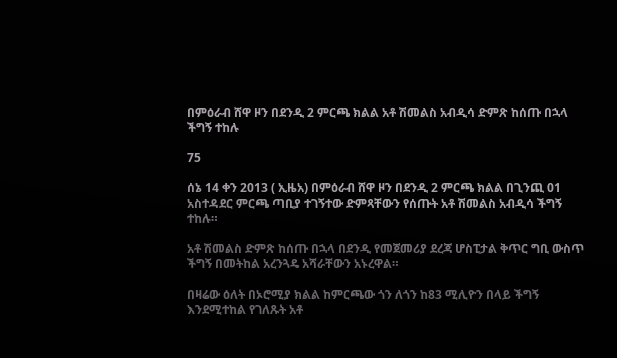በምዕራብ ሸዋ ዞን በደንዲ 2 ምርጫ ክልል አቶ ሽመልስ አብዲሳ ድምጽ ከሰጡ በኋላ ችግኝ ተከሉ

75

ሰኔ 14 ቀን 2013 ( ኢዜአ) በምዕራብ ሸዋ ዞን በደንዲ 2 ምርጫ ክልል በጊንጪ 01 አስተዳደር ምርጫ ጣቢያ ተገኝተው ድምጻቸውን የሰጡት አቶ ሽመልስ አብዲሳ ችግኝ ተከሉ።

አቶ ሽመልስ ድምጽ ከሰጡ በኋላ በደንዲ የመጀመሪያ ደረጃ ሆስፒታል ቅጥር ግቢ ውስጥ ችግኝ በመትከል አረንጓዴ አሻራቸውን አኑረዋል።

በዛሬው ዕለት በኦሮሚያ ክልል ከምርጫው ጎን ለጎን ከ83 ሚሊዮን በላይ ችግኝ እንደሚተከል የገለጹት አቶ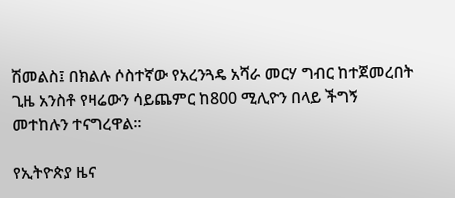ሽመልስ፤ በክልሉ ሶስተኛው የአረንጓዴ አሻራ መርሃ ግብር ከተጀመረበት ጊዜ አንስቶ የዛሬውን ሳይጨምር ከ800 ሚሊዮን በላይ ችግኝ መተከሉን ተናግረዋል።

የኢትዮጵያ ዜና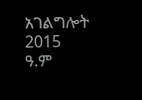አገልግሎት
2015
ዓ.ም